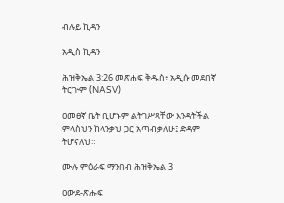ብሉይ ኪዳን

አዲስ ኪዳን

ሕዝቅኤል 3:26 መጽሐፍ ቅዱስ፥ አዲሱ መደበኛ ትርጒም (NASV)

ዐመፀኛ ቤት ቢሆኑም ልትገሥጻቸው እንዳትችል ምላስህን ከላንቃህ ጋር አጣብቃለሁ፤ ድዳም ትሆናለህ።

ሙሉ ምዕራፍ ማንበብ ሕዝቅኤል 3

ዐውደ-ጽሑፍ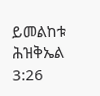ይመልከቱ ሕዝቅኤል 3:26